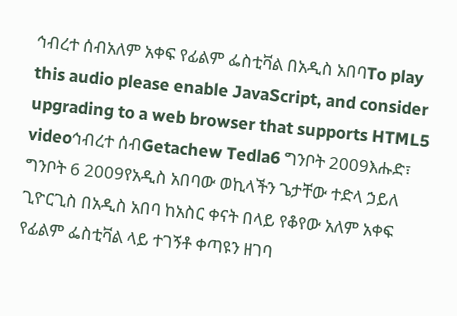ኅብረተ ሰብአለም አቀፍ የፊልም ፌስቲቫል በአዲስ አበባTo play this audio please enable JavaScript, and consider upgrading to a web browser that supports HTML5 videoኅብረተ ሰብGetachew Tedla6 ግንቦት 2009እሑድ፣ ግንቦት 6 2009የአዲስ አበባው ወኪላችን ጌታቸው ተድላ ኃይለ ጊዮርጊስ በአዲስ አበባ ከአስር ቀናት በላይ የቆየው አለም አቀፍ የፊልም ፌስቲቫል ላይ ተገኝቶ ቀጣዩን ዘገባ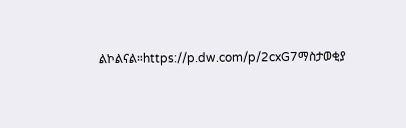ልኮልናል።https://p.dw.com/p/2cxG7ማስታወቂያ